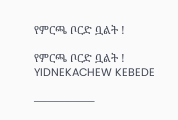የምርጫ ቦርድ ቧልት !

የምርጫ ቦርድ ቧልት ! YIDNEKACHEW KEBEDE

—————–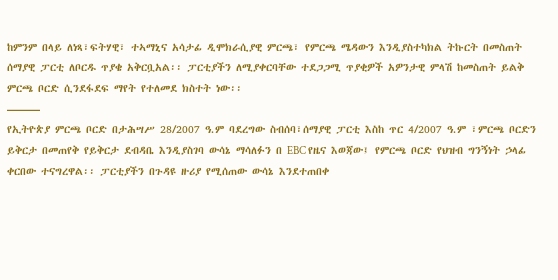ከምንም በላይ ለነጻ፣ፍትሃዊ፣ ተኣማኒና አሳታፊ ዲሞክራሲያዊ ምርጫ፣ የምርጫ ሜዳውን እንዲያስተካክል ትኩርት በመስጠት ሰማያዊ ፓርቲ ለቦርዱ ጥያቄ አቅርቧአል፡፡ ፓርቲያችን ለሚያቀርባቸው ተደጋጋሚ ጥያቂዎች አዎንታዊ ምላሽ ከመስጠት ይልቅ ምርጫ ቦርድ ሲንደፋደፍ ማየት የተለመደ ክስተት ነው፡፡
———
የኢትዮጵያ ምርጫ ቦርድ በታሕሣሥ 28/2007 ዓ.ም ባደረግው ስብሰባ፣ሰማያዊ ፓርቲ እስከ ጥር 4/2007 ዓ.ም ፣ምርጫ ቦርድን ይቅርታ በመጠየቅ የይቅርታ ደብዳቤ እንዲያስገባ ውሳኔ ማሳለፉን በ EBC የዜና እወጃው፤ የምርጫ ቦርድ የህዝብ ግንኝነት ኃላፊ ቀርበው ተናግረዋል፡፡ ፓርቲያችን በጉዳዩ ዙሪያ የሚሰጠው ውሳኔ እንደተጠበቀ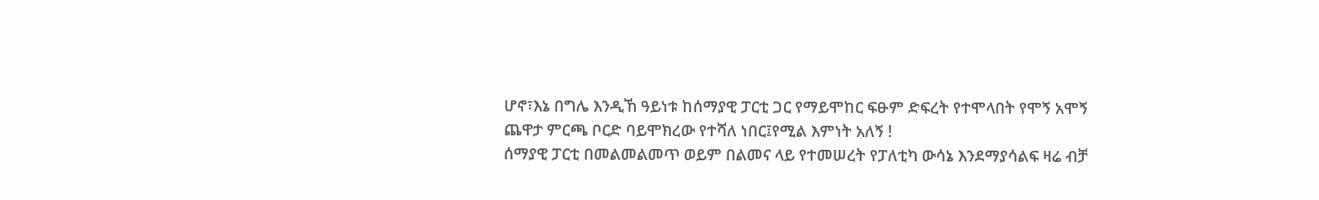ሆኖ፣እኔ በግሌ እንዲኸ ዓይነቱ ከሰማያዊ ፓርቲ ጋር የማይሞከር ፍፁም ድፍረት የተሞላበት የሞኝ አሞኝ ጨዋታ ምርጫ ቦርድ ባይሞክረው የተሻለ ነበር፤የሚል እምነት አለኝ !
ሰማያዊ ፓርቲ በመልመልመጥ ወይም በልመና ላይ የተመሠረት የፓለቲካ ውሳኔ እንደማያሳልፍ ዛሬ ብቻ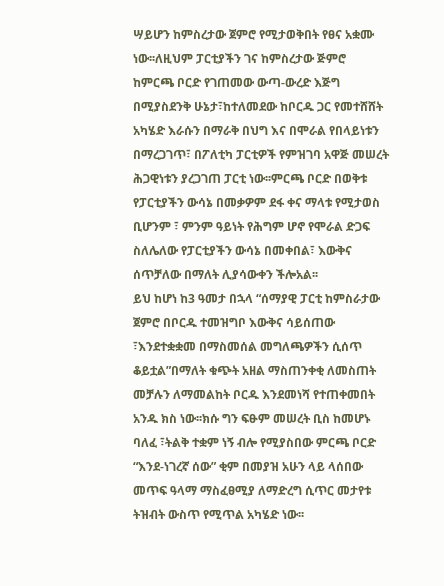ሣይሆን ከምስረታው ጀምሮ የሚታወቅበት የፀና አቋሙ ነው፡፡ለዚህም ፓርቲያችን ገና ከምስረታው ጅምሮ ከምርጫ ቦርድ የገጠመው ውጣ-ውረድ እጅግ በሚያስደንቅ ሁኔታ፣ከተለመደው ከቦርዱ ጋር የመተሸሸት አካሄድ እራሱን በማራቅ በህግ እና በሞራል የበላይነቱን በማረጋገጥ፣ በፖለቲካ ፓርቲዎች የምዝገባ አዋጅ መሠረት ሕጋዊነቱን ያረጋገጠ ፓርቲ ነው፡፡ምርጫ ቦርድ በወቅቱ የፓርቲያችን ውሳኔ በመቃዎም ደፋ ቀና ማላቱ የሚታወስ ቢሆንም ፣ ምንም ዓይነት የሕግም ሆኖ የሞራል ድጋፍ ስለሌለው የፓርቲያችን ውሳኔ በመቀበል፣ እውቅና ሰጥቻለው በማለት ሊያሳውቀን ችሎአል፡፡
ይህ ከሆነ ከ3 ዓመታ በኋላ “ሰማያዊ ፓርቲ ከምስራታው ጀምሮ በቦርዱ ተመዝግቦ እውቅና ሳይሰጠው ፣እንደተቋቋመ በማስመሰል መግለጫዎችን ሲሰጥ ቆይቷል”በማለት ቁጭት አዘል ማስጠንቀቂ ለመስጠት መቻሉን ለማመልከት ቦርዱ እንደመነሻ የተጠቀመበት አንዱ ክስ ነው፡፡ክሱ ግን ፍፁም መሠረት ቢስ ከመሆኑ ባለፈ ፣ትልቅ ተቋም ነኝ ብሎ የሚያስበው ምርጫ ቦርድ “እንደ-ነገረኛ ሰው” ቂም በመያዝ አሁን ላይ ላሰበው መጥፍ ዓላማ ማስፈፀሚያ ለማድረግ ሲጥር መታየቱ ትዝብት ውስጥ የሚጥል አካሄድ ነው፡፡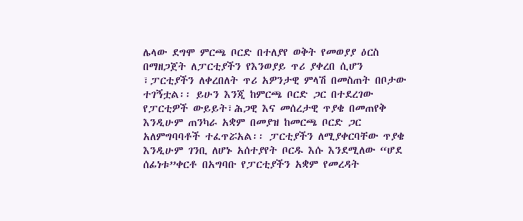ሌላው ደግሞ ምርጫ ቦርድ በተለያየ ወቅት የመወያያ ዕርስ በማዘጋጀት ለፓርቲያችን የእንወያይ ጥሪ ያቀረበ ሲሆን ፣ፓርቲያችን ለቀረበለት ጥሪ አዎንታዊ ምላሽ በመስጠት በቦታው ተገኝቷል፡፡ ይሁን እንጂ ከምርጫ ቦርድ ጋር በተደረገው የፓርቲዎች ውይይት፣ሕጋዊ እና መሰረታዊ ጥያቄ በመጠየቅ እንዲሁም ጠንካራ አቋም በመያዝ ከመርጫ ቦርድ ጋር አለምግባባቶች ተፈጥሯአል፡፡ ፓርቲያችን ለሚያቀርባቸው ጥያቄ እንዲሁም ገንቢ ለሆኑ አሰተያየት ቦርዱ እሱ እንደሚለው “ሆደ ሰፊነቱ”ቀርቶ በአግባቡ የፓርቲያችን አቋም የመረዳት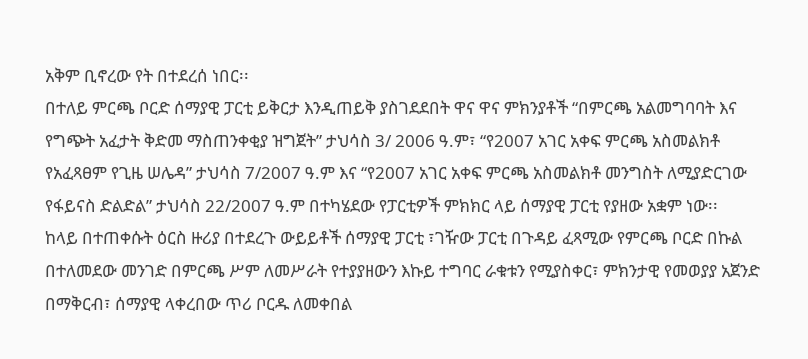አቅም ቢኖረው የት በተደረሰ ነበር፡፡
በተለይ ምርጫ ቦርድ ሰማያዊ ፓርቲ ይቅርታ እንዲጠይቅ ያስገደደበት ዋና ዋና ምክንያቶች “በምርጫ አልመግባባት እና የግጭት አፈታት ቅድመ ማስጠንቀቂያ ዝግጀት” ታህሳስ 3/ 2006 ዓ.ም፣ “የ2007 አገር አቀፍ ምርጫ አስመልክቶ የአፈጻፀም የጊዜ ሠሌዳ” ታህሳስ 7/2007 ዓ.ም እና “የ2007 አገር አቀፍ ምርጫ አስመልክቶ መንግስት ለሚያድርገው የፋይናስ ድልድል” ታህሳስ 22/2007 ዓ.ም በተካሄደው የፓርቲዎች ምክክር ላይ ሰማያዊ ፓርቲ የያዘው አቋም ነው፡፡
ከላይ በተጠቀሱት ዕርስ ዙሪያ በተደረጉ ውይይቶች ሰማያዊ ፓርቲ ፣ገዥው ፓርቲ በጉዳይ ፈጻሚው የምርጫ ቦርድ በኩል በተለመደው መንገድ በምርጫ ሥም ለመሥራት የተያያዘውን እኩይ ተግባር ራቁቱን የሚያስቀር፣ ምክንታዊ የመወያያ አጀንድ በማቅርብ፣ ሰማያዊ ላቀረበው ጥሪ ቦርዱ ለመቀበል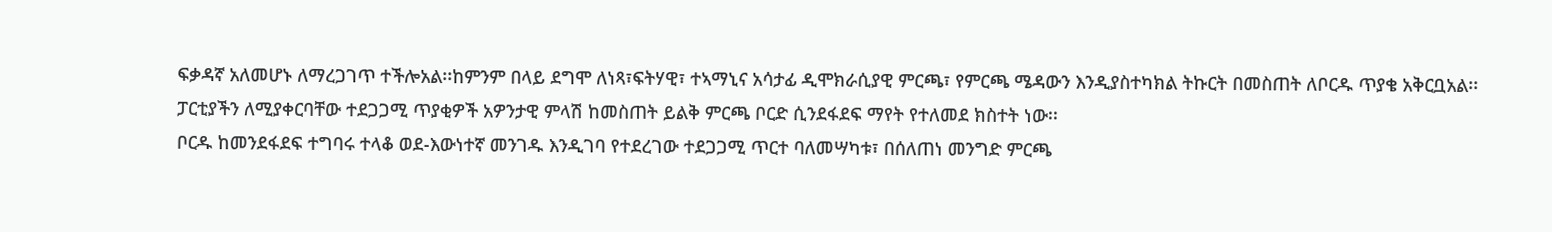ፍቃዳኛ አለመሆኑ ለማረጋገጥ ተችሎአል፡፡ከምንም በላይ ደግሞ ለነጻ፣ፍትሃዊ፣ ተኣማኒና አሳታፊ ዲሞክራሲያዊ ምርጫ፣ የምርጫ ሜዳውን እንዲያስተካክል ትኩርት በመስጠት ለቦርዱ ጥያቄ አቅርቧአል፡፡ ፓርቲያችን ለሚያቀርባቸው ተደጋጋሚ ጥያቂዎች አዎንታዊ ምላሽ ከመስጠት ይልቅ ምርጫ ቦርድ ሲንደፋደፍ ማየት የተለመደ ክስተት ነው፡፡
ቦርዱ ከመንደፋደፍ ተግባሩ ተላቆ ወደ-እውነተኛ መንገዱ እንዲገባ የተደረገው ተደጋጋሚ ጥርተ ባለመሣካቱ፣ በሰለጠነ መንግድ ምርጫ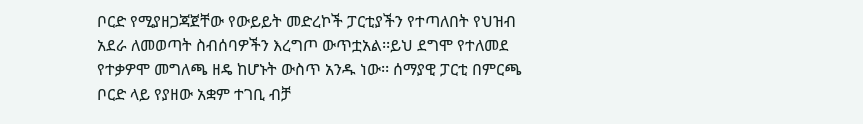ቦርድ የሚያዘጋጃጀቸው የውይይት መድረኮች ፓርቲያችን የተጣለበት የህዝብ አደራ ለመወጣት ስብሰባዎችን እረግጦ ውጥቷአል፡፡ይህ ደግሞ የተለመደ የተቃዎሞ መግለጫ ዘዴ ከሆኑት ውስጥ አንዱ ነው፡፡ ሰማያዊ ፓርቲ በምርጫ ቦርድ ላይ የያዘው አቋም ተገቢ ብቻ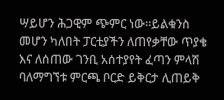ሣይሆን ሕጋዊም ጭምር ነው፡፡ይልቁንስ መሆን ካለበት ፓርቲያችን ለጠየቃቸው ጥያቄ እና ለሰጠው ገንቢ አሰተያየት ፈጣን ምላሽ ባለማግኘቱ ምርጫ ቦርድ ይቅርታ ሊጠይቅ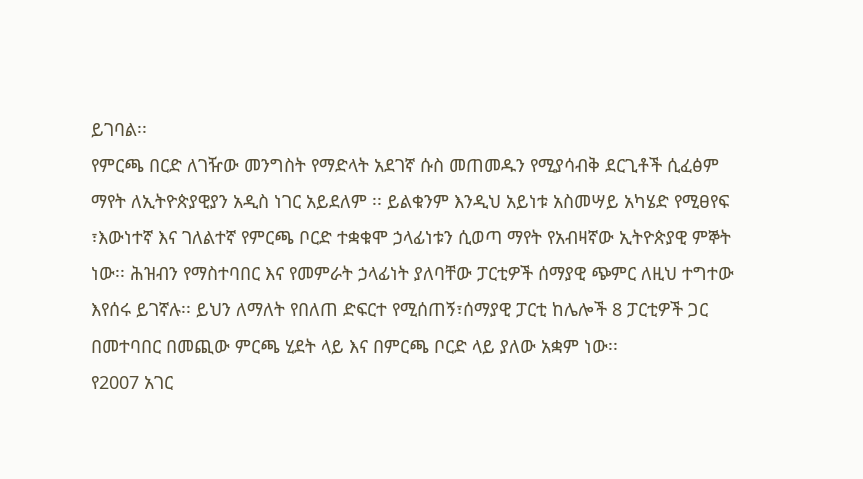ይገባል፡፡
የምርጫ በርድ ለገዥው መንግስት የማድላት አደገኛ ሱስ መጠመዱን የሚያሳብቅ ደርጊቶች ሲፈፅም ማየት ለኢትዮጵያዊያን አዲስ ነገር አይደለም ፡፡ ይልቁንም እንዲህ አይነቱ አስመሣይ አካሄድ የሚፀየፍ ፣እውነተኛ እና ገለልተኛ የምርጫ ቦርድ ተቋቁሞ ኃላፊነቱን ሲወጣ ማየት የአብዛኛው ኢትዮጵያዊ ምኞት ነው፡፡ ሕዝብን የማስተባበር እና የመምራት ኃላፊነት ያለባቸው ፓርቲዎች ሰማያዊ ጭምር ለዚህ ተግተው እየሰሩ ይገኛሉ፡፡ ይህን ለማለት የበለጠ ድፍርተ የሚሰጠኝ፣ሰማያዊ ፓርቲ ከሌሎች 8 ፓርቲዎች ጋር በመተባበር በመጪው ምርጫ ሂደት ላይ እና በምርጫ ቦርድ ላይ ያለው አቋም ነው፡፡
የ2007 አገር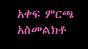አቀፍ ምርጫ አስመልክቶ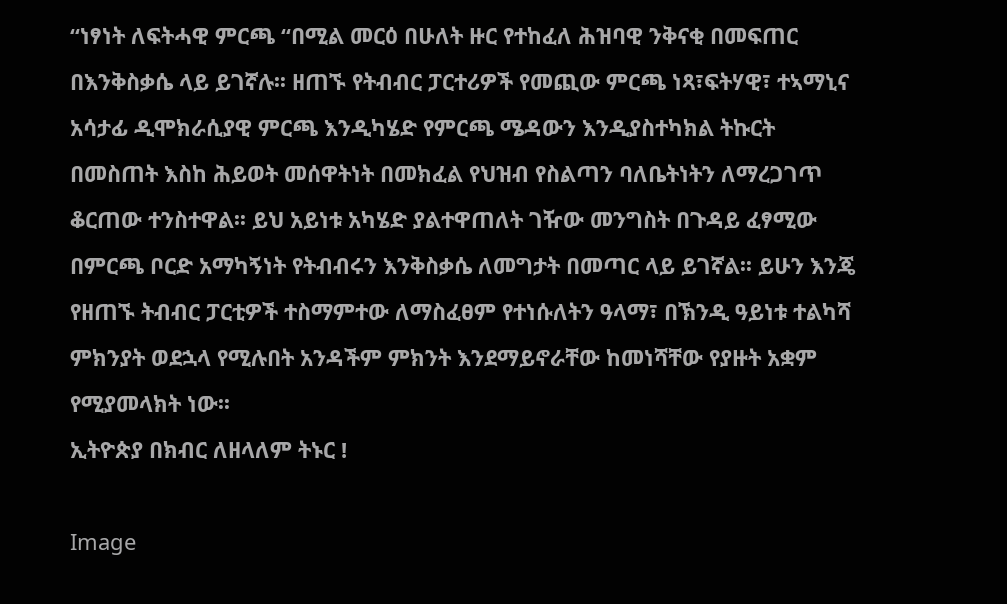“ነፃነት ለፍትሓዊ ምርጫ “በሚል መርዕ በሁለት ዙር የተከፈለ ሕዝባዊ ንቅናቂ በመፍጠር በእንቅስቃሴ ላይ ይገኛሉ፡፡ ዘጠኙ የትብብር ፓርተሪዎች የመጪው ምርጫ ነጻ፣ፍትሃዊ፣ ተኣማኒና አሳታፊ ዲሞክራሲያዊ ምርጫ እንዲካሄድ የምርጫ ሜዳውን እንዲያስተካክል ትኩርት በመስጠት እስከ ሕይወት መሰዋትነት በመክፈል የህዝብ የስልጣን ባለቤትነትን ለማረጋገጥ ቆርጠው ተንስተዋል፡፡ ይህ አይነቱ አካሄድ ያልተዋጠለት ገዥው መንግስት በጉዳይ ፈፃሚው በምርጫ ቦርድ አማካኝነት የትብብሩን እንቅስቃሴ ለመግታት በመጣር ላይ ይገኛል፡፡ ይሁን እንጄ የዘጠኙ ትብብር ፓርቲዎች ተስማምተው ለማስፈፀም የተነሱለትን ዓላማ፣ በኽንዲ ዓይነቱ ተልካሻ ምክንያት ወደኋላ የሚሉበት አንዳችም ምክንት እንደማይኖራቸው ከመነሻቸው የያዙት አቋም የሚያመላክት ነው፡፡
ኢትዮጵያ በክብር ለዘላለም ትኑር !

Image